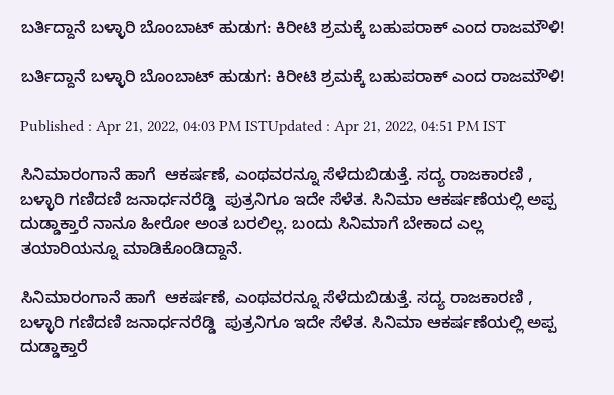ಬರ್ತಿದ್ದಾನೆ ಬಳ್ಳಾರಿ ಬೊಂಬಾಟ್ ಹುಡುಗ: ಕಿರೀಟಿ ಶ್ರಮಕ್ಕೆ ಬಹುಪರಾಕ್ ಎಂದ ರಾಜಮೌಳಿ!

ಬರ್ತಿದ್ದಾನೆ ಬಳ್ಳಾರಿ ಬೊಂಬಾಟ್ ಹುಡುಗ: ಕಿರೀಟಿ ಶ್ರಮಕ್ಕೆ ಬಹುಪರಾಕ್ ಎಂದ ರಾಜಮೌಳಿ!

Published : Apr 21, 2022, 04:03 PM ISTUpdated : Apr 21, 2022, 04:51 PM IST

ಸಿನಿಮಾರಂಗಾನೆ ಹಾಗೆ  ಆಕರ್ಷಣೆ, ಎಂಥವರನ್ನೂ ಸೆಳೆದುಬಿಡುತ್ತೆ. ಸದ್ಯ ರಾಜಕಾರಣಿ , ಬಳ್ಳಾರಿ ಗಣಿದಣಿ ಜನಾರ್ಧನರೆಡ್ಡಿ  ಪುತ್ರನಿಗೂ ಇದೇ ಸೆಳೆತ. ಸಿನಿಮಾ ಆಕರ್ಷಣೆಯಲ್ಲಿ ಅಪ್ಪ ದುಡ್ಡಾಕ್ತಾರೆ ನಾನೂ ಹೀರೋ ಅಂತ ಬರಲಿಲ್ಲ. ಬಂದು ಸಿನಿಮಾಗೆ ಬೇಕಾದ ಎಲ್ಲ ತಯಾರಿಯನ್ನೂ ಮಾಡಿಕೊಂಡಿದ್ದಾನೆ.

ಸಿನಿಮಾರಂಗಾನೆ ಹಾಗೆ  ಆಕರ್ಷಣೆ, ಎಂಥವರನ್ನೂ ಸೆಳೆದುಬಿಡುತ್ತೆ. ಸದ್ಯ ರಾಜಕಾರಣಿ , ಬಳ್ಳಾರಿ ಗಣಿದಣಿ ಜನಾರ್ಧನರೆಡ್ಡಿ  ಪುತ್ರನಿಗೂ ಇದೇ ಸೆಳೆತ. ಸಿನಿಮಾ ಆಕರ್ಷಣೆಯಲ್ಲಿ ಅಪ್ಪ ದುಡ್ಡಾಕ್ತಾರೆ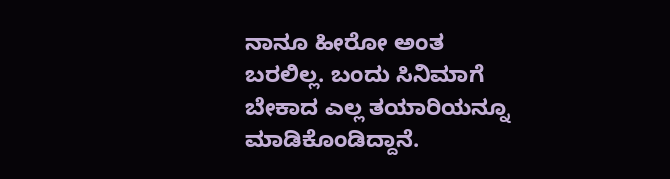ನಾನೂ ಹೀರೋ ಅಂತ ಬರಲಿಲ್ಲ. ಬಂದು ಸಿನಿಮಾಗೆ ಬೇಕಾದ ಎಲ್ಲ ತಯಾರಿಯನ್ನೂ ಮಾಡಿಕೊಂಡಿದ್ದಾನೆ.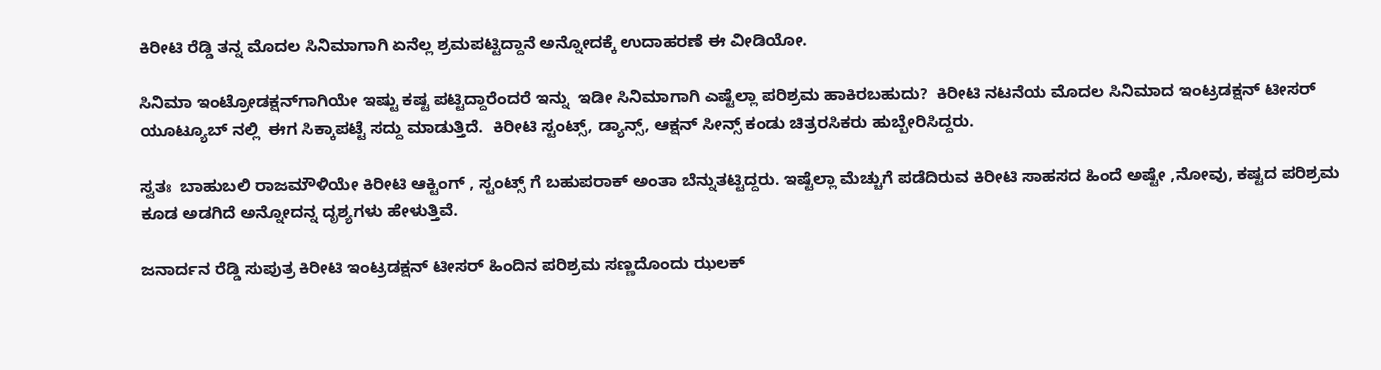ಕಿರೀಟಿ ರೆಡ್ಡಿ ತನ್ನ ಮೊದಲ ಸಿನಿಮಾಗಾಗಿ ಏನೆಲ್ಲ ಶ್ರಮಪಟ್ಟಿದ್ದಾನೆ ಅನ್ನೋದಕ್ಕೆ ಉದಾಹರಣೆ ಈ ವೀಡಿಯೋ.

ಸಿನಿಮಾ ಇಂಟ್ರೋಡಕ್ಷನ್‌ಗಾಗಿಯೇ ಇಷ್ಟು ಕಷ್ಟ ಪಟ್ಟಿದ್ದಾರೆಂದರೆ ಇನ್ನು  ಇಡೀ ಸಿನಿಮಾಗಾಗಿ ಎಷ್ಟೆಲ್ಲಾ ಪರಿಶ್ರಮ ಹಾಕಿರಬಹುದು?  ಕಿರೀಟಿ ನಟನೆಯ ಮೊದಲ ಸಿನಿಮಾದ ಇಂಟ್ರಡಕ್ಷನ್ ಟೀಸರ್ ಯೂಟ್ಯೂಬ್ ನಲ್ಲಿ  ಈಗ ಸಿಕ್ಕಾಪಟ್ಟೆ ಸದ್ದು ಮಾಡುತ್ತಿದೆ.  ಕಿರೀಟಿ ಸ್ಟಂಟ್ಸ್, ಡ್ಯಾನ್ಸ್, ಆಕ್ಷನ್ ಸೀನ್ಸ್ ಕಂಡು ಚಿತ್ರರಸಿಕರು ಹುಬ್ಬೇರಿಸಿದ್ದರು.

ಸ್ವತಃ  ಬಾಹುಬಲಿ ರಾಜಮೌಳಿಯೇ ಕಿರೀಟಿ ಆಕ್ಟಿಂಗ್ , ಸ್ಟಂಟ್ಸ್ ಗೆ ಬಹುಪರಾಕ್ ಅಂತಾ ಬೆನ್ನುತಟ್ಟಿದ್ದರು. ಇಷ್ಟೆಲ್ಲಾ ಮೆಚ್ಚುಗೆ ಪಡೆದಿರುವ ಕಿರೀಟಿ ಸಾಹಸದ ಹಿಂದೆ ಅಷ್ಟೇ ,ನೋವು, ಕಷ್ಟದ ಪರಿಶ್ರಮ  ಕೂಡ ಅಡಗಿದೆ ಅನ್ನೋದನ್ನ ದೃಶ್ಯಗಳು ಹೇಳುತ್ತಿವೆ.

ಜನಾರ್ದನ ರೆಡ್ಡಿ ಸುಪುತ್ರ ಕಿರೀಟಿ ಇಂಟ್ರಡಕ್ಷನ್ ಟೀಸರ್ ಹಿಂದಿನ ಪರಿಶ್ರಮ ಸಣ್ಣದೊಂದು ಝಲಕ್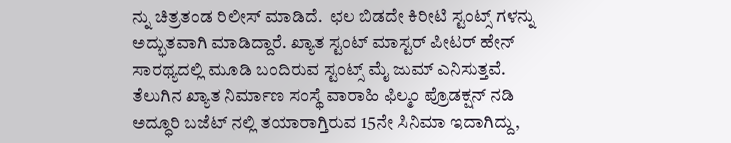ನ್ನು ಚಿತ್ರತಂಡ ರಿಲೀಸ್ ಮಾಡಿದೆ.  ಛಲ ಬಿಡದೇ ಕಿರೀಟಿ ಸ್ಟಂಟ್ಸ್ ಗಳನ್ನು ಅದ್ಭುತವಾಗಿ ಮಾಡಿದ್ದಾರೆ. ಖ್ಯಾತ ಸ್ಟಂಟ್ ಮಾಸ್ಟರ್ ಪೀಟರ್ ಹೇನ್ ಸಾರಥ್ಯದಲ್ಲಿ ಮೂಡಿ ಬಂದಿರುವ ಸ್ಟಂಟ್ಸ್ ಮೈ ಜುಮ್ ಎನಿಸುತ್ತವೆ. ತೆಲುಗಿನ ಖ್ಯಾತ ನಿರ್ಮಾಣ ಸಂಸ್ಥೆ ವಾರಾಹಿ ಫಿಲ್ಮಂ ಪ್ರೊಡಕ್ಷನ್ ನಡಿ ಅದ್ಧೂರಿ ಬಜೆಟ್ ನಲ್ಲಿ ತಯಾರಾಗ್ತಿರುವ 15ನೇ ಸಿನಿಮಾ ಇದಾಗಿದ್ದು,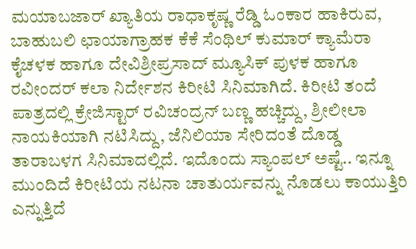ಮಯಾಬಜಾರ್ ಖ್ಯಾತಿಯ ರಾಧಾಕೃಷ್ಣ ರೆಡ್ಡಿ ಓಂಕಾರ ಹಾಕಿರುವ, ಬಾಹುಬಲಿ ಛಾಯಾಗ್ರಾಹಕ ಕೆಕೆ ಸೆಂಥಿಲ್ ಕುಮಾರ್ ಕ್ಯಾಮೆರಾ ಕೈಚಳಕ ಹಾಗೂ ದೇವಿಶ್ರೀಪ್ರಸಾದ್ ಮ್ಯೂಸಿಕ್ ಪುಳಕ ಹಾಗೂ ರವೀಂದರ್ ಕಲಾ ನಿರ್ದೇಶನ ಕಿರೀಟಿ ಸಿನಿಮಾಗಿದೆ. ಕಿರೀಟಿ ತಂದೆ ಪಾತ್ರದಲ್ಲಿ ಕ್ರೇಜಿಸ್ಟಾರ್ ರವಿಚಂದ್ರನ್ ಬಣ್ಣ ಹಚ್ಚಿದ್ದು, ಶ್ರೀಲೀಲಾ ನಾಯಕಿಯಾಗಿ ನಟಿಸಿದ್ದು, ಜೆನಿಲಿಯಾ ಸೇರಿದಂತೆ ದೊಡ್ಡ ತಾರಾಬಳಗ ಸಿನಿಮಾದಲ್ಲಿದೆ. ಇದೊಂದು ಸ್ಯಾಂಪಲ್ ಅಷ್ಟೆ.. ಇನ್ನೂ ಮುಂದಿದೆ ಕಿರೀಟಿಯ ನಟನಾ ಚಾತುರ್ಯವನ್ನು ನೊಡಲು ಕಾಯುತ್ತಿರಿ ಎನ್ನುತ್ತಿದೆ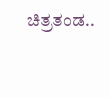ಚಿತ್ರತಂಡ..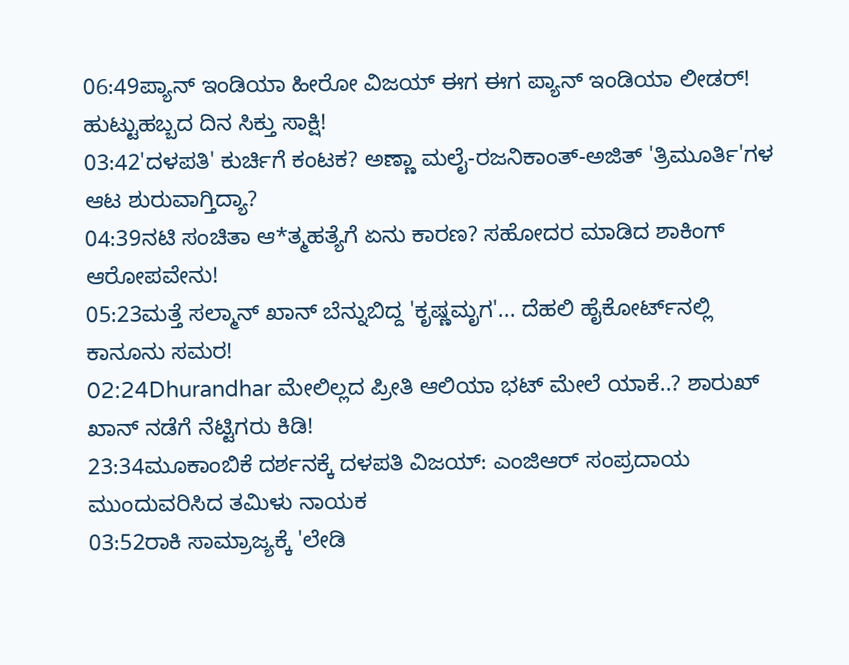06:49ಪ್ಯಾನ್ ಇಂಡಿಯಾ ಹೀರೋ ವಿಜಯ್ ಈಗ ಈಗ ಪ್ಯಾನ್ ಇಂಡಿಯಾ ಲೀಡರ್! ಹುಟ್ಟುಹಬ್ಬದ ದಿನ ಸಿಕ್ತು ಸಾಕ್ಷಿ!
03:42'ದಳಪತಿ' ಕುರ್ಚಿಗೆ ಕಂಟಕ? ಅಣ್ಣಾ ಮಲೈ-ರಜನಿಕಾಂತ್-ಅಜಿತ್ 'ತ್ರಿಮೂರ್ತಿ'ಗಳ ಆಟ ಶುರುವಾಗ್ತಿದ್ಯಾ?
04:39ನಟಿ ಸಂಚಿತಾ ಆ*ತ್ಮಹತ್ಯೆಗೆ ಏನು ಕಾರಣ? ಸಹೋದರ ಮಾಡಿದ ಶಾಕಿಂಗ್ ಆರೋಪವೇನು!
05:23ಮತ್ತೆ ಸಲ್ಮಾನ್ ಖಾನ್ ಬೆನ್ನುಬಿದ್ದ 'ಕೃಷ್ಣಮೃಗ'... ದೆಹಲಿ ಹೈಕೋರ್ಟ್‌ನಲ್ಲಿ ಕಾನೂನು ಸಮರ!
02:24Dhurandhar ಮೇಲಿಲ್ಲದ ಪ್ರೀತಿ ಆಲಿಯಾ ಭಟ್ ಮೇಲೆ ಯಾಕೆ..? ಶಾರುಖ್ ಖಾನ್ ನಡೆಗೆ ನೆಟ್ಟಿಗರು ಕಿಡಿ!
23:34ಮೂಕಾಂಬಿಕೆ ದರ್ಶನಕ್ಕೆ ದಳಪತಿ ವಿಜಯ್: ಎಂಜಿಆರ್‌ ಸಂಪ್ರದಾಯ ಮುಂದುವರಿಸಿದ ತಮಿಳು ನಾಯಕ
03:52ರಾಕಿ ಸಾಮ್ರಾಜ್ಯಕ್ಕೆ 'ಲೇಡಿ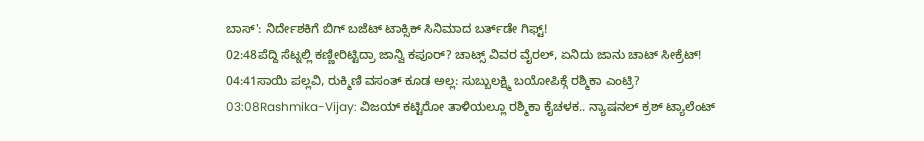ಬಾಸ್': ನಿರ್ದೇಶಕಿಗೆ ಬಿಗ್ ಬಜೆಟ್ ಟಾಕ್ಸಿಕ್ ಸಿನಿಮಾದ ಬರ್ತ್‌ಡೇ ಗಿಫ್ಟ್!
02:48ಪೆದ್ದಿ ಸೆಟ್ನಲ್ಲಿ ಕಣ್ಣೀರಿಟ್ಟಿದ್ರಾ ಜಾನ್ವಿ ಕಪೂರ್? ಚಾಟ್ಸ್ ವಿವರ ವೈರಲ್, ಏನಿದು ಜಾನು ಚಾಟ್ ಸೀಕ್ರೆಟ್!
04:41ಸಾಯಿ ಪಲ್ಲವಿ, ರುಕ್ಮಿಣಿ ವಸಂತ್ ಕೂಡ ಅಲ್ಲ: ಸುಬ್ಬುಲಕ್ಷ್ಮಿ ಬಯೋಪಿಕ್ಗೆ ರಶ್ಮಿಕಾ ಎಂಟ್ರಿ?
03:08Rashmika-Vijay: ವಿಜಯ್ ಕಟ್ಟಿರೋ ತಾಳಿಯಲ್ಲೂ ರಶ್ಮಿಕಾ ಕೈಚಳಕ.. ನ್ಯಾಷನಲ್ ಕ್ರಶ್ ಟ್ಯಾಲೆಂಟ್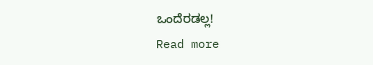ಒಂದೆರಡಲ್ಲ!
Read more